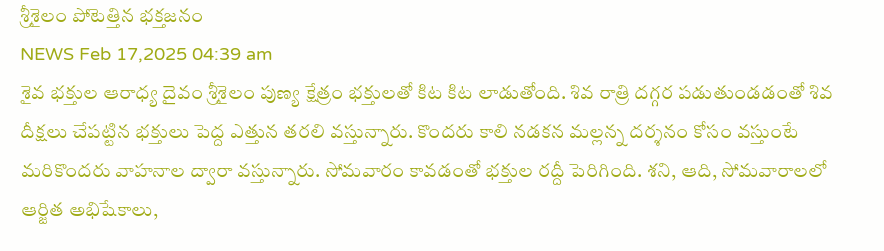శ్రీశైలం పోటెత్తిన భక్తజనం
NEWS Feb 17,2025 04:39 am
శైవ భక్తుల ఆరాధ్య దైవం శ్రీశైలం పుణ్య క్షేత్రం భక్తులతో కిట కిట లాడుతోంది. శివ రాత్రి దగ్గర పడుతుండడంతో శివ దీక్షలు చేపట్టిన భక్తులు పెద్ద ఎత్తున తరలి వస్తున్నారు. కొందరు కాలి నడకన మల్లన్న దర్శనం కోసం వస్తుంటే మరికొందరు వాహనాల ద్వారా వస్తున్నారు. సోమవారం కావడంతో భక్తుల రద్దీ పెరిగింది. శని, ఆది, సోమవారాలలో ఆర్జిత అభిషేకాలు,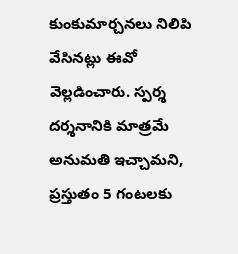కుంకుమార్చనలు నిలిపి వేసినట్లు ఈవో వెల్లడించారు. స్పర్శ దర్శనానికి మాత్రమే అనుమతి ఇచ్చామని, ప్రస్తుతం 5 గంటలకు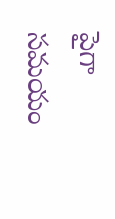పైగా సమయం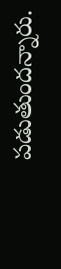పడుతుందన్నారు.